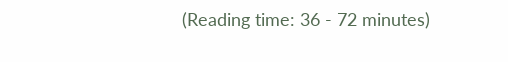(Reading time: 36 - 72 minutes)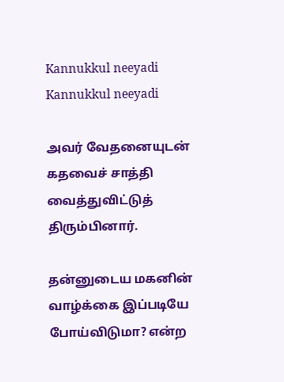Kannukkul neeyadi
Kannukkul neeyadi

அவர் வேதனையுடன் கதவைச் சாத்தி வைத்துவிட்டுத் திரும்பினார்.

தன்னுடைய மகனின் வாழ்க்கை இப்படியே போய்விடுமா? என்ற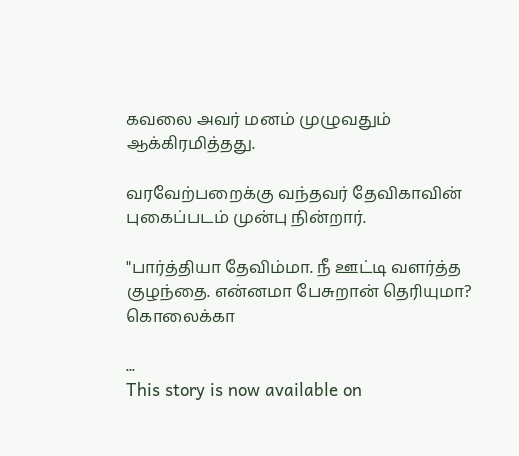கவலை அவர் மனம் முழுவதும் ஆக்கிரமித்தது.

வரவேற்பறைக்கு வந்தவர் தேவிகாவின் புகைப்படம் முன்பு நின்றார்.

"பார்த்தியா தேவிம்மா. நீ ஊட்டி வளர்த்த குழந்தை. என்னமா பேசுறான் தெரியுமா? கொலைக்கா

...
This story is now available on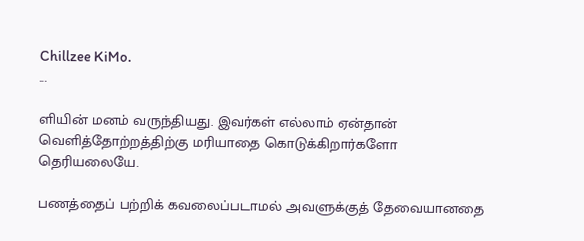Chillzee KiMo.
...

ளியின் மனம் வருந்தியது. இவர்கள் எல்லாம் ஏன்தான் வெளித்தோற்றத்திற்கு மரியாதை கொடுக்கிறார்களோ தெரியலையே.

பணத்தைப் பற்றிக் கவலைப்படாமல் அவளுக்குத் தேவையானதை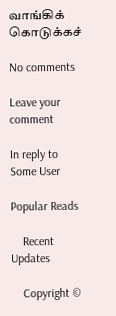வாங்கிக் கொடுக்கச்

No comments

Leave your comment

In reply to Some User

Popular Reads

    Recent Updates

    Copyright ©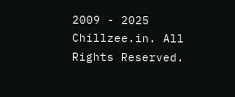2009 - 2025 Chillzee.in. All Rights Reserved.